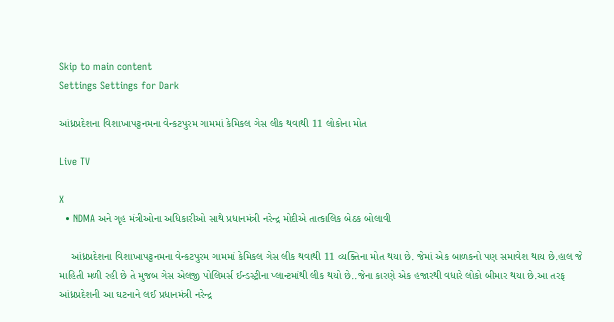Skip to main content
Settings Settings for Dark

આંધ્રપ્રદેશના વિશાખાપટ્ટનમના વેન્કટપુરમ ગામમાં કેમિકલ ગેસ લીક થવાથી 11 લોકોના મોત

Live TV

X
  • NDMA અને ગૃહ મંત્રીઓના અધિકારીઓ સાથે પ્રધાનમંત્રી નરેન્દ્ર મોદીએ તાત્કાલિક બેઠક બોલાવી

    આંધ્રપ્રદેશના વિશાખાપટ્ટનમના વેન્કટપુરમ ગામમાં કેમિકલ ગેસ લીક થવાથી 11 વ્યક્તિના મોત થયા છે. જેમાં એક બાળકનો પણ સમાવેશ થાય છે.હાલ જે માહિતી મળી રહી છે તે મુજબ ગેસ એલજી પોલિમર્સ ઈન્ડસ્ટ્રીના પ્લાન્ટમાંથી લીક થયો છે..જેના કારણે એક હજારથી વધારે લોકો બીમાર થયા છે.આ તરફ આંધ્રપ્રદેશની આ ઘટનાને લઈ પ્રધાનમંત્રી નરેન્દ્ર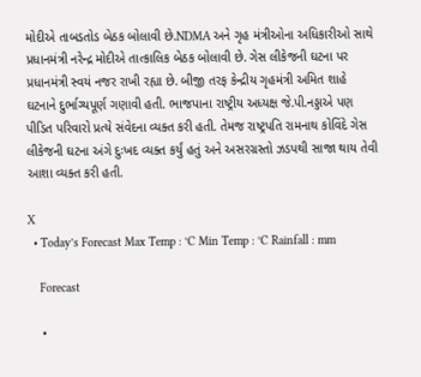મોદીએ તાબડતોડ બેઠક બોલાવી છે.NDMA અને ગૃહ મંત્રીઓના અધિકારીઓ સાથે પ્રધાનમંત્રી નરેન્દ્ર મોદીએ તાત્કાલિક બેઠક બોલાવી છે. ગેસ લીકેજની ઘટના પર પ્રધાનમંત્રી સ્વયં નજર રાખી રહ્યા છે. બીજી તરફ કેન્દ્રીય ગૃહમંત્રી અમિત શાહે ઘટનાને દુર્ભાગ્યપૂર્ણ ગણાવી હતી. ભાજપાના રાષ્ટ્રીય અધ્યક્ષ જે.પી.નડ્ડાએ પણ પીડિત પરિવારો પ્રત્યે સંવેદના વ્યક્ત કરી હતી. તેમજ રાષ્ટ્રપતિ રામનાથ કોવિંદે ગેસ લીકેજની ઘટના અંગે દુઃખદ વ્યક્ત કર્યું હતું અને અસરગ્રસ્તો ઝડપથી સાજા થાય તેવી આશા વ્યક્ત કરી હતી.

X
  • Today’s Forecast Max Temp : °C Min Temp : °C Rainfall : mm

    Forecast

    •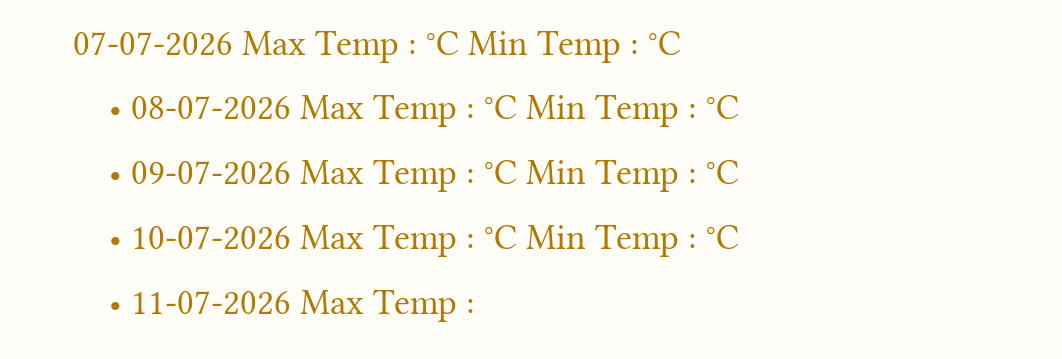07-07-2026 Max Temp : °C Min Temp : °C
    • 08-07-2026 Max Temp : °C Min Temp : °C
    • 09-07-2026 Max Temp : °C Min Temp : °C
    • 10-07-2026 Max Temp : °C Min Temp : °C
    • 11-07-2026 Max Temp :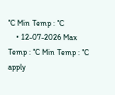°C Min Temp : °C
    • 12-07-2026 Max Temp : °C Min Temp : °C
apply